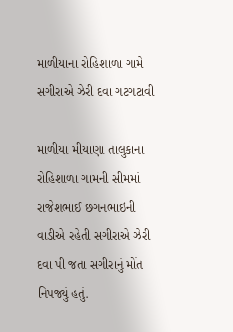માળીયાના રોહિશાળા ગામે સગીરાએ ઝેરી દવા ગટગટાવી

માળીયા મીયાણા તાલુકાના રોહિશાળા ગામની સીમમાં રાજેશભાઈ છગનભાઇની વાડીએ રહેતી સગીરાએ ઝેરી દવા પી જતા સગીરાનું મોંત નિપજ્યું હતું.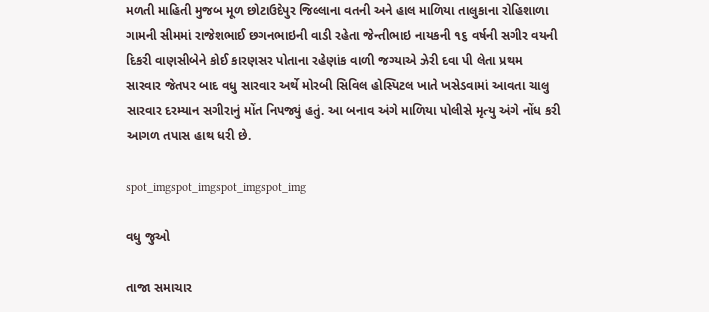મળતી માહિતી મુજબ મૂળ છોટાઉદેપુર જિલ્લાના વતની અને હાલ માળિયા તાલુકાના રોહિશાળા ગામની સીમમાં રાજેશભાઈ છગનભાઇની વાડી રહેતા જેન્તીભાઇ નાયકની ૧૬ વર્ષની સગીર વયની દિકરી વાણસીબેને કોઈ કારણસર પોતાના રહેણાંક વાળી જગ્યાએ ઝેરી દવા પી લેતા પ્રથમ સારવાર જેતપર બાદ વધુ સારવાર અર્થે મોરબી સિવિલ હોસ્પિટલ ખાતે ખસેડવામાં આવતા ચાલુ સારવાર દરમ્યાન સગીરાનું મોંત નિપજ્યું હતું. આ બનાવ અંગે માળિયા પોલીસે મૃત્યુ અંગે નોંધ કરી આગળ તપાસ હાથ ધરી છે.

spot_imgspot_imgspot_imgspot_img

વધુ જુઓ

તાજા સમાચાર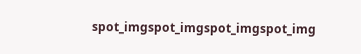spot_imgspot_imgspot_imgspot_img